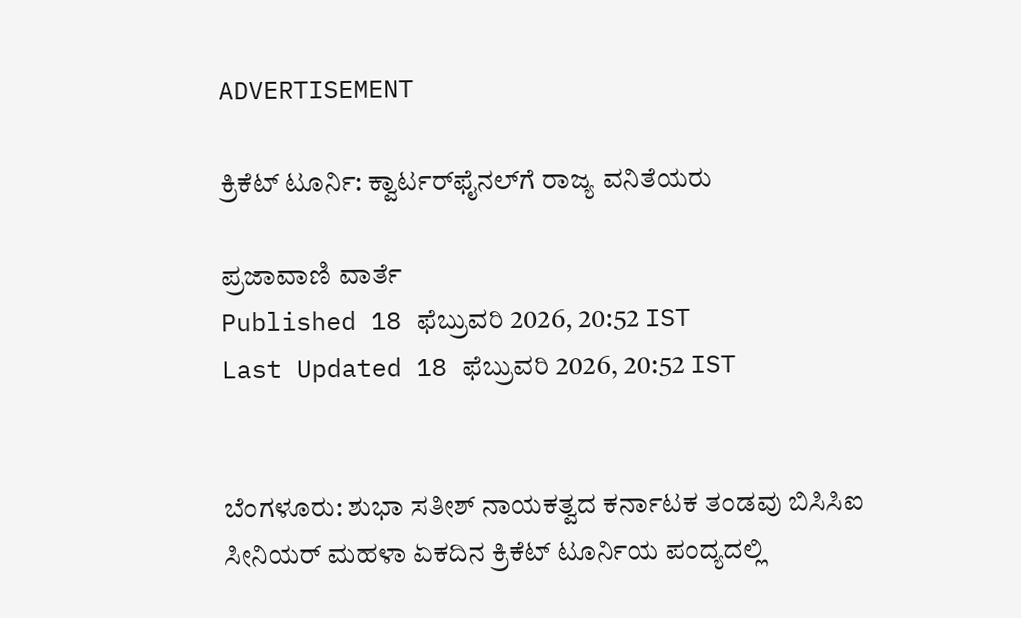ADVERTISEMENT

ಕ್ರಿಕೆಟ್‌ ಟೂರ್ನಿ: ಕ್ವಾರ್ಟರ್‌ಫೈನಲ್‌ಗೆ ರಾಜ್ಯ ವನಿತೆಯರು

ಪ್ರಜಾವಾಣಿ ವಾರ್ತೆ
Published 18 ಫೆಬ್ರುವರಿ 2026, 20:52 IST
Last Updated 18 ಫೆಬ್ರುವರಿ 2026, 20:52 IST


ಬೆಂಗಳೂರು: ಶುಭಾ ಸತೀಶ್ ನಾಯಕತ್ವದ ಕರ್ನಾಟಕ ತಂಡವು ಬಿಸಿಸಿಐ ಸೀನಿಯರ್‌ ಮಹಳಾ ಏಕದಿನ ಕ್ರಿಕೆಟ್‌ ಟೂರ್ನಿಯ ಪಂದ್ಯದಲ್ಲಿ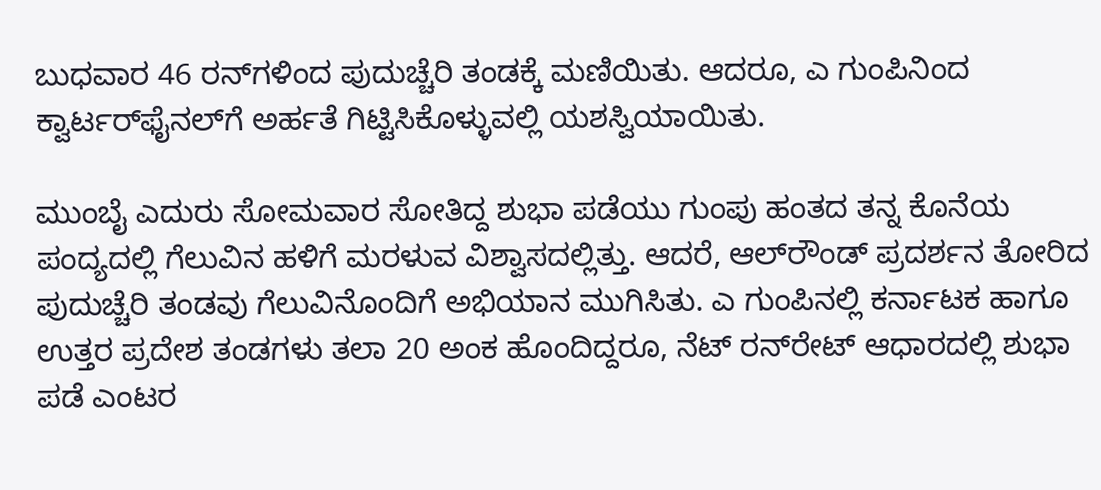ಬುಧವಾರ 46 ರನ್‌ಗಳಿಂದ ಪುದುಚ್ಚೆರಿ ತಂಡಕ್ಕೆ ಮಣಿಯಿತು. ಆದರೂ, ಎ ಗುಂಪಿನಿಂದ ಕ್ವಾರ್ಟರ್‌ಫೈನಲ್‌ಗೆ ಅರ್ಹತೆ ಗಿಟ್ಟಿಸಿಕೊಳ್ಳುವಲ್ಲಿ ಯಶಸ್ವಿಯಾಯಿತು.

ಮುಂಬೈ ಎದುರು ಸೋಮವಾರ ಸೋತಿದ್ದ ಶುಭಾ ಪಡೆಯು ಗುಂಪು ಹಂತದ ತನ್ನ ಕೊನೆಯ ಪಂದ್ಯದಲ್ಲಿ ಗೆಲುವಿನ ಹಳಿಗೆ ಮರಳುವ ವಿಶ್ವಾಸದಲ್ಲಿತ್ತು. ಆದರೆ, ಆಲ್‌ರೌಂಡ್‌ ಪ್ರದರ್ಶನ ತೋರಿದ ಪುದುಚ್ಚೆರಿ ತಂಡವು ಗೆಲುವಿನೊಂದಿಗೆ ಅಭಿಯಾನ ಮುಗಿಸಿತು. ಎ ಗುಂಪಿನಲ್ಲಿ ಕರ್ನಾಟಕ ಹಾಗೂ ಉತ್ತರ ಪ್ರದೇಶ ತಂಡಗಳು ತಲಾ 20 ಅಂಕ ಹೊಂದಿದ್ದರೂ, ನೆಟ್‌ ರನ್‌ರೇಟ್‌ ಆಧಾರದಲ್ಲಿ ಶುಭಾ ಪಡೆ ಎಂಟರ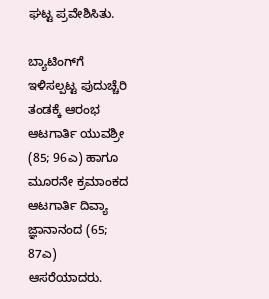ಘಟ್ಟ ಪ್ರವೇಶಿಸಿತು.

ಬ್ಯಾಟಿಂಗ್‌ಗೆ ಇಳಿಸಲ್ಪಟ್ಟ ಪುದುಚ್ಚೆರಿ ತಂಡಕ್ಕೆ ಆರಂಭ ಆಟಗಾರ್ತಿ ಯುವಶ್ರೀ (85; 96ಎ) ಹಾಗೂ ಮೂರನೇ ಕ್ರಮಾಂಕದ ಆಟಗಾರ್ತಿ ದಿವ್ಯಾ ಜ್ಞಾನಾನಂದ (65; 87ಎ) ಆಸರೆಯಾದರು.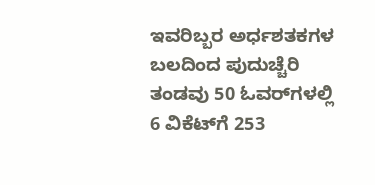ಇವರಿಬ್ಬರ ಅರ್ಧಶತಕಗಳ ಬಲದಿಂದ ಪುದುಚ್ಚೆರಿ ತಂಡವು 50 ಓವರ್‌ಗಳಲ್ಲಿ 6 ವಿಕೆಟ್‌ಗೆ 253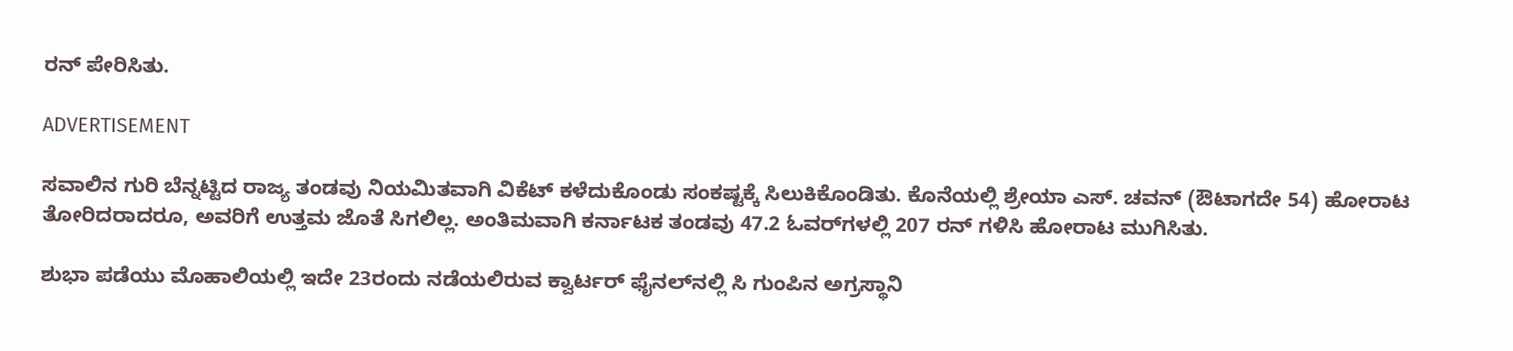ರನ್‌ ಪೇರಿಸಿತು.

ADVERTISEMENT

ಸವಾಲಿನ ಗುರಿ ಬೆನ್ನಟ್ಟಿದ ರಾಜ್ಯ ತಂಡವು ನಿಯಮಿತವಾಗಿ ವಿಕೆಟ್‌ ಕಳೆದುಕೊಂಡು ಸಂಕಷ್ಟಕ್ಕೆ ಸಿಲುಕಿಕೊಂಡಿತು. ಕೊನೆಯಲ್ಲಿ ಶ್ರೇಯಾ ಎಸ್‌. ಚವನ್‌ (ಔಟಾಗದೇ 54) ಹೋರಾಟ ತೋರಿದರಾದರೂ, ಅವರಿಗೆ ಉತ್ತಮ ಜೊತೆ ಸಿಗಲಿಲ್ಲ. ಅಂತಿಮವಾಗಿ ಕರ್ನಾಟಕ ತಂಡವು 47.2 ಓವರ್‌ಗಳಲ್ಲಿ 207 ರನ್‌ ಗಳಿಸಿ ಹೋರಾಟ ಮುಗಿಸಿತು.

ಶುಭಾ ಪಡೆಯು ಮೊಹಾಲಿಯಲ್ಲಿ ಇದೇ 23ರಂದು ನಡೆಯಲಿರುವ ಕ್ವಾರ್ಟರ್‌ ಫೈನಲ್‌ನಲ್ಲಿ ಸಿ ಗುಂಪಿನ ಅಗ್ರಸ್ಥಾನಿ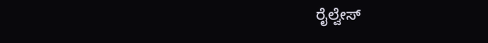ರೈಲ್ವೇಸ್‌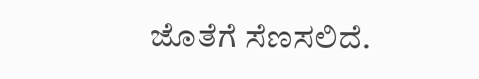ಜೊತೆಗೆ ಸೆಣಸಲಿದೆ.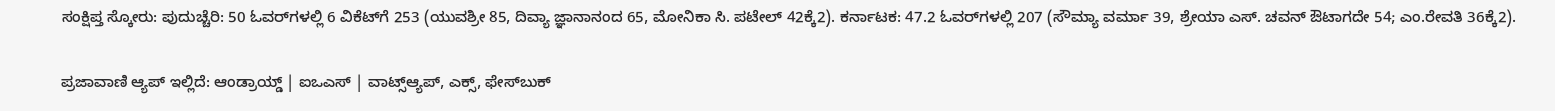ಸಂಕ್ಷಿಪ್ತ ಸ್ಕೋರು: ಪುದುಚ್ಚೆರಿ: 50 ಓವರ್‌ಗಳಲ್ಲಿ 6 ವಿಕೆಟ್‌ಗೆ 253 (ಯುವಶ್ರೀ 85, ದಿವ್ಯಾ ಜ್ಞಾನಾನಂದ 65, ಮೋನಿಕಾ ಸಿ. ಪಟೇಲ್‌ 42ಕ್ಕೆ2). ಕರ್ನಾಟಕ: 47.2 ಓವರ್‌ಗಳಲ್ಲಿ 207 (ಸೌಮ್ಯಾ ವರ್ಮಾ 39, ಶ್ರೇಯಾ ಎಸ್‌. ಚವನ್‌ ಔಟಾಗದೇ 54; ಎಂ.ರೇವತಿ 36ಕ್ಕೆ2).

ಪ್ರಜಾವಾಣಿ ಆ್ಯಪ್ ಇಲ್ಲಿದೆ: ಆಂಡ್ರಾಯ್ಡ್ | ಐಒಎಸ್ | ವಾಟ್ಸ್ಆ್ಯಪ್, ಎಕ್ಸ್, ಫೇಸ್‌ಬುಕ್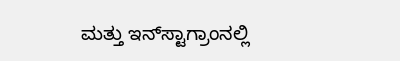ಮತ್ತು ಇನ್‌ಸ್ಟಾಗ್ರಾಂನಲ್ಲಿ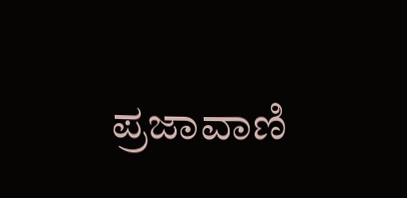ಪ್ರಜಾವಾಣಿ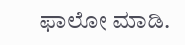ಫಾಲೋ ಮಾಡಿ.